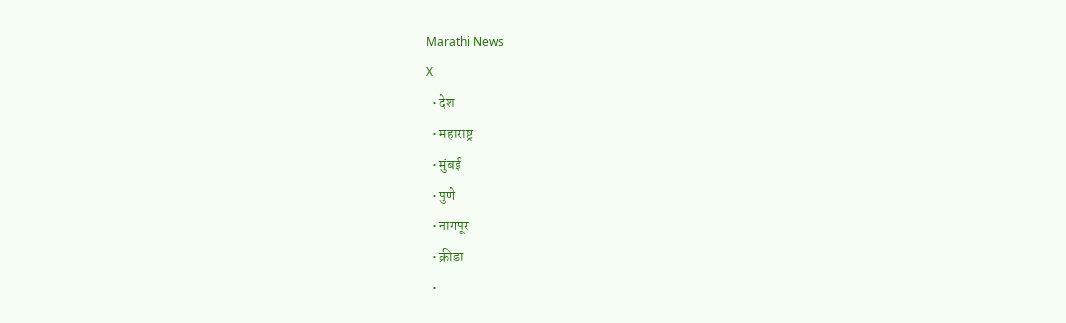Marathi News
X
  • देश
  • महाराष्ट्र
  • मुंबई
  • पुणे
  • नागपूर
  • क्रीडा
  •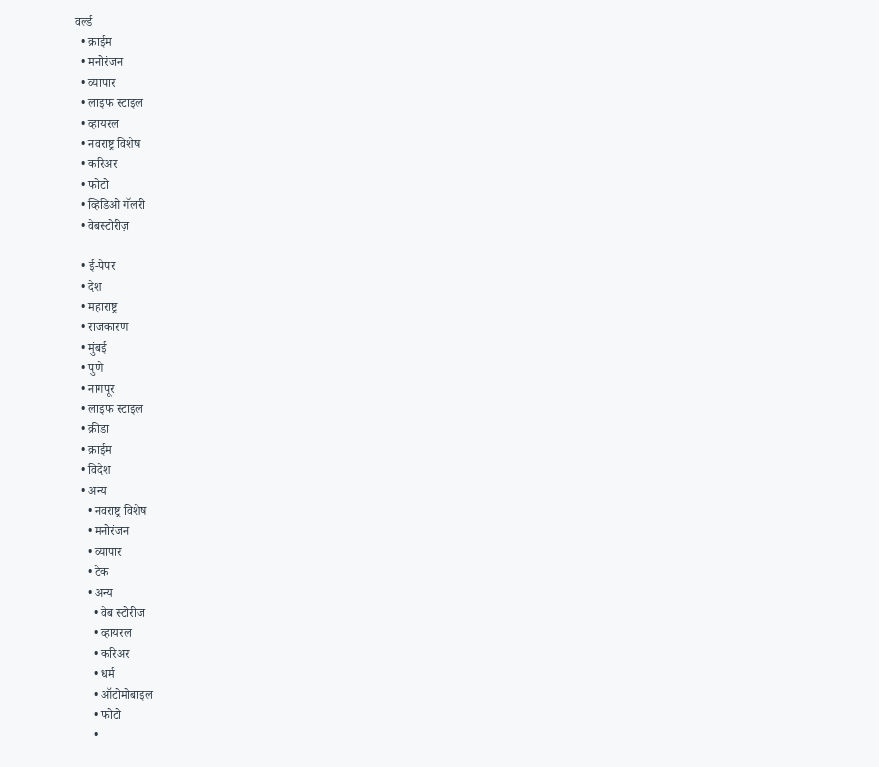वर्ल्ड
  • क्राईम
  • मनोरंजन
  • व्यापार
  • लाइफ स्टाइल
  • व्हायरल
  • नवराष्ट्र विशेष
  • करिअर
  • फोटो
  • व्हिडिओ गॅलरी
  • वेबस्टोरीज़

  • ई-पेपर
  • देश
  • महाराष्ट्र
  • राजकारण
  • मुंबई
  • पुणे
  • नागपूर
  • लाइफ स्टाइल
  • क्रीडा
  • क्राईम
  • विदेश
  • अन्य
    • नवराष्ट्र विशेष
    • मनोरंजन
    • व्यापार
    • टेक
    • अन्य
      • वेब स्टोरीज
      • व्हायरल
      • करिअर
      • धर्म
      • ऑटोमोबाइल
      • फोटो
      •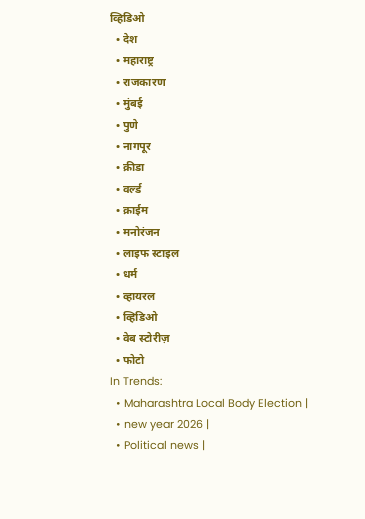व्हिडिओ
  • देश
  • महाराष्ट्र
  • राजकारण
  • मुंबई
  • पुणे
  • नागपूर
  • क्रीडा
  • वर्ल्ड
  • क्राईम
  • मनोरंजन
  • लाइफ स्टाइल
  • धर्म
  • व्हायरल
  • व्हिडिओ
  • वेब स्टोरीज़
  • फोटो
In Trends:
  • Maharashtra Local Body Election |
  • new year 2026 |
  • Political news |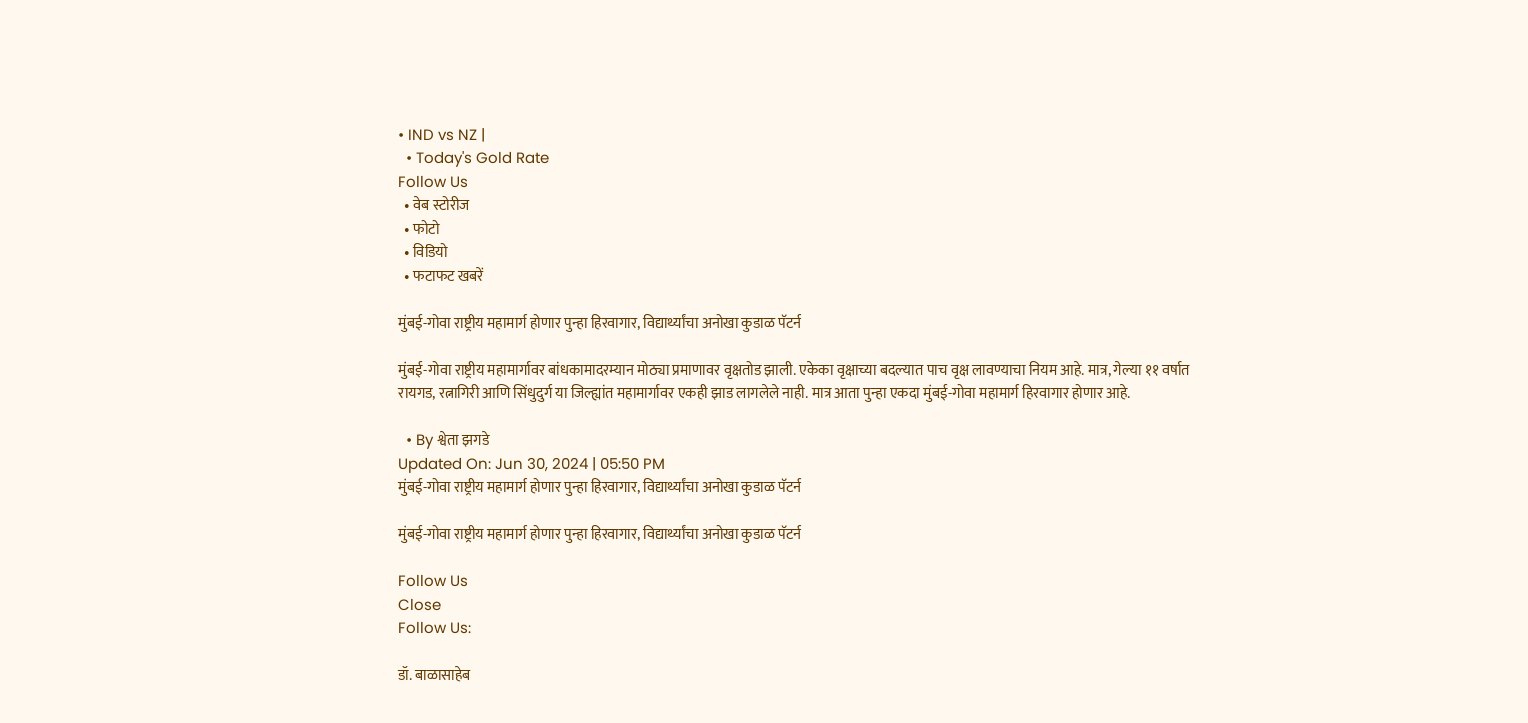• IND vs NZ |
  • Today's Gold Rate
Follow Us
  • वेब स्टोरीज
  • फोटो
  • विडियो
  • फटाफट खबरें

मुंबई-गोवा राष्ट्रीय महामार्ग होणार पुन्हा हिरवागार, विद्यार्थ्यांचा अनोखा कुडाळ पॅटर्न

मुंबई-गोवा राष्ट्रीय महामार्गावर बांधकामादरम्यान मोठ्या प्रमाणावर वृक्षतोड झाली. एकेका वृक्षाच्या बदल्यात पाच वृक्ष लावण्याचा नियम आहे. मात्र, गेल्या ११ वर्षात रायगड, रत्नागिरी आणि सिंधुदुर्ग या जिल्ह्यांत महामार्गावर एकही झाड लागलेले नाही. मात्र आता पुन्हा एकदा मुंबई-गोवा महामार्ग हिरवागार होणार आहे.

  • By श्वेता झगडे
Updated On: Jun 30, 2024 | 05:50 PM
मुंबई-गोवा राष्ट्रीय महामार्ग होणार पुन्हा हिरवागार, विद्यार्थ्यांचा अनोखा कुडाळ पॅटर्न

मुंबई-गोवा राष्ट्रीय महामार्ग होणार पुन्हा हिरवागार, विद्यार्थ्यांचा अनोखा कुडाळ पॅटर्न

Follow Us
Close
Follow Us:

डॉ. बाळासाहेब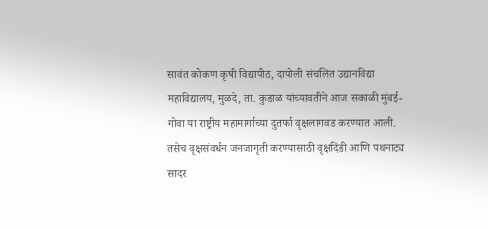सावंत कोकण कृषी विद्यापीठ, दापोली संचलित उद्यानविद्या महाविद्यालय, मुळदे, ता. कुडाळ यांच्यावतीने आज सकाळी मुंबई-गोवा या राष्ट्रीय महामार्गाच्या दुतर्फा वृक्षलागवड करण्यात आली. तसेच वृक्षसंवर्धन जनजागृती करण्यासाठी वृक्षदिंडी आणि पथनाट्य सादर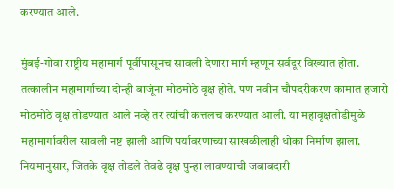करण्यात आले.

मुंबई-गोवा राष्ट्रीय महामार्ग पूर्वीपासूनच सावली देणारा मार्ग म्हणून सर्वदूर विख्यात होता. तत्कालीन महामार्गाच्या दोन्ही बाजूंना मोठमोठे वृक्ष होते. पण नवीन चौपदरीकरण कामात हजारो मोठमोठे वृक्ष तोडण्यात आले नव्हे तर त्यांची कत्तलच करण्यात आली. या महावृक्षतोडीमुळे महामार्गावरील सावली नष्ट झाली आणि पर्यावरणाच्या साखळीलाही धोका निर्माण झाला. नियमानुसार, जितके वृक्ष तोडले तेवढे वृक्ष पुन्हा लावण्याची जबाबदारी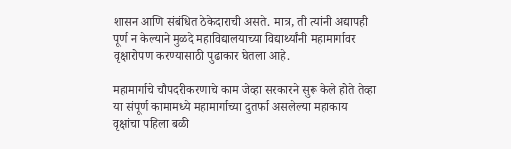शासन आणि संबंधित ठेकेदाराची असते. मात्र, ती त्यांनी अद्यापही पूर्ण न केल्याने मुळदे महाविद्यालयाच्या विद्यार्थ्यांनी महामार्गावर वृक्षारोपण करण्यासाठी पुढाकार घेतला आहे.

महामार्गाचे चौपदरीकरणाचे काम जेव्हा सरकारने सुरू केले होते तेव्हा या संपूर्ण कामामध्ये महामार्गाच्या दुतर्फा असलेल्या महाकाय वृक्षांचा पहिला बळी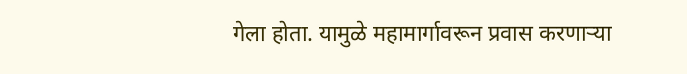गेला होता. यामुळे महामार्गावरून प्रवास करणाऱ्या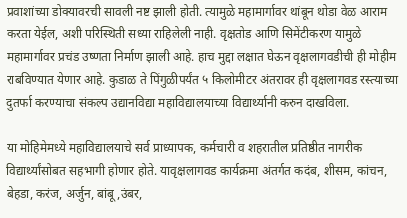प्रवाशांच्या डोक्यावरची सावली नष्ट झाली होती. त्यामुळे महामार्गावर थांबून थोडा वेळ आराम करता येईल, अशी परिस्थिती सध्या राहिलेली नाही. वृक्षतोड आणि सिमेंटीकरण यामुळे महामार्गावर प्रचंड उष्णता निर्माण झाली आहे. हाच मुद्दा लक्षात घेऊन वृक्षलागवडीची ही मोहीम राबविण्यात येणार आहे. कुडाळ ते पिंगुळीपर्यंत ५ किलोमीटर अंतरावर ही वृक्षलागवड रस्त्याच्या दुतर्फा करण्याचा संकल्प उद्यानविद्या महाविद्यालयाच्या विद्यार्थ्यानी करुन दाखविला.

या मोहिमेमध्ये महाविद्यालयाचे सर्व प्राध्यापक, कर्मचारी व शहरातील प्रतिष्ठीत नागरीक विद्यार्थ्यांसोबत सहभागी होणार होते. यावृक्षलागवड कार्यक्रमा अंतर्गत कदंब, शीसम, कांचन, बेहडा, करंज, अर्जुन, बांबू ,उंबर,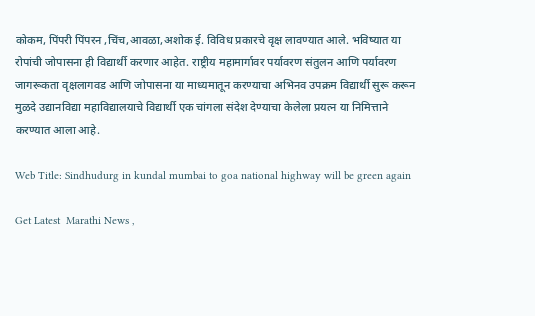कोकम, पिंपरी पिंपरन ,चिंच,आवळा,अशोक ई. विविध प्रकारचे वृक्ष लावण्यात आले. भविष्यात या रोपांची जोपासना ही विद्यार्थी करणार आहेत. राष्ट्रीय महामार्गावर पर्यावरण संतुलन आणि पर्यावरण जागरूकता वृक्षलागवड आणि जोपासना या माध्यमातून करण्याचा अभिनव उपक्रम विद्यार्थी सुरू करून मुळदे उद्यानविद्या महाविद्यालयाचे विद्यार्थी एक चांगला संदेश देण्याचा केलेला प्रयत्न या निमित्ताने करण्यात आला आहे.

Web Title: Sindhudurg in kundal mumbai to goa national highway will be green again

Get Latest  Marathi News ,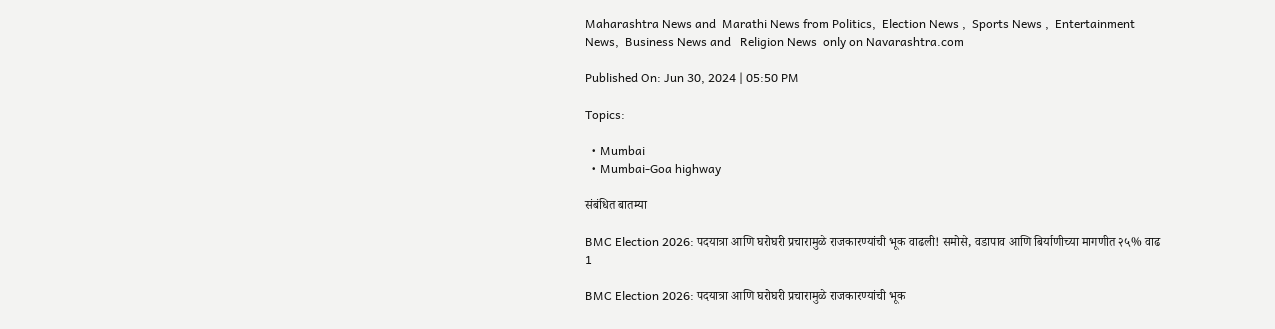Maharashtra News and  Marathi News from Politics,  Election News ,  Sports News ,  Entertainment News,  Business News and   Religion News  only on Navarashtra.com

Published On: Jun 30, 2024 | 05:50 PM

Topics:

  • Mumbai
  • Mumbai-Goa highway

संबंधित बातम्या

BMC Election 2026: पदयात्रा आणि घरोघरी प्रचारामुळे राजकारण्यांची भूक वाढली! समोसे, वडापाव आणि बिर्याणीच्या मागणीत २५% वाढ
1

BMC Election 2026: पदयात्रा आणि घरोघरी प्रचारामुळे राजकारण्यांची भूक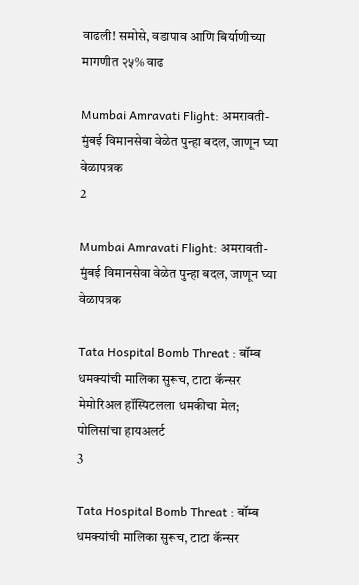वाढली! समोसे, वडापाव आणि बिर्याणीच्या मागणीत २५% वाढ

Mumbai Amravati Flight: अमरावती-मुंबई विमानसेवा वेळेत पुन्हा बदल, जाणून घ्या वेळापत्रक
2

Mumbai Amravati Flight: अमरावती-मुंबई विमानसेवा वेळेत पुन्हा बदल, जाणून घ्या वेळापत्रक

Tata Hospital Bomb Threat : बॉम्ब धमक्यांची मालिका सुरूच, टाटा कॅन्सर मेमोरिअल हॉस्पिटलला धमकीचा मेल; पोलिसांचा हायअलर्ट
3

Tata Hospital Bomb Threat : बॉम्ब धमक्यांची मालिका सुरूच, टाटा कॅन्सर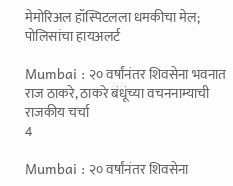मेमोरिअल हॉस्पिटलला धमकीचा मेल; पोलिसांचा हायअलर्ट

Mumbai : २० वर्षांनंतर शिवसेना भवनात राज ठाकरे, ठाकरे बंधूंच्या वचननाम्याची राजकीय चर्चा
4

Mumbai : २० वर्षांनंतर शिवसेना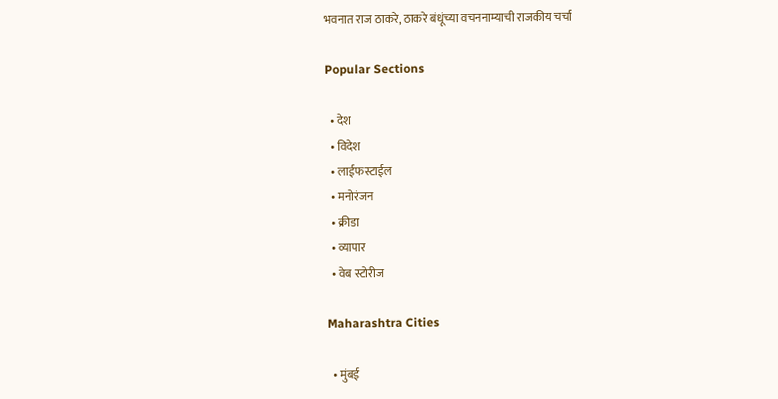भवनात राज ठाकरे, ठाकरे बंधूंच्या वचननाम्याची राजकीय चर्चा

Popular Sections

  • देश
  • विदेश
  • लाईफस्टाईल
  • मनोरंजन
  • क्रीडा
  • व्यापार
  • वेब स्टोरीज

Maharashtra Cities

  • मुंबई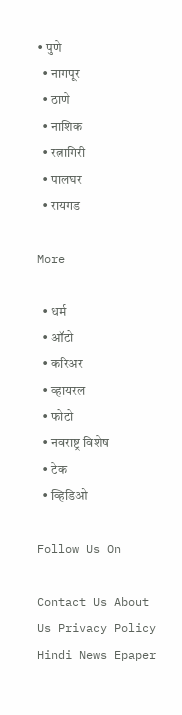• पुणे
  • नागपूर
  • ठाणे
  • नाशिक
  • रत्नागिरी
  • पालघर
  • रायगड

More

  • धर्म
  • ऑटो
  • करिअर
  • व्हायरल
  • फोटो
  • नवराष्ट्र विशेष
  • टेक
  • व्हिडिओ

Follow Us On

Contact Us About Us Privacy Policy
Hindi News Epaper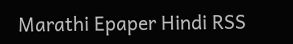Marathi Epaper Hindi RSS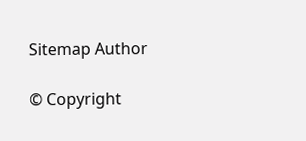Sitemap Author

© Copyright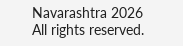Navarashtra 2026 All rights reserved.